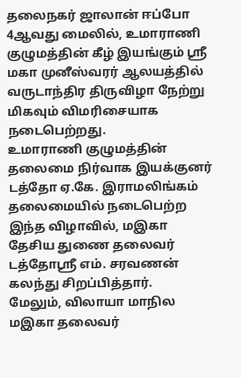தலைநகர் ஜாலான் ஈப்போ 4ஆவது மைலில், உமாராணி குழுமத்தின் கீழ் இயங்கும் ஸ்ரீ மகா முனீஸ்வரர் ஆலயத்தில் வருடாந்திர திருவிழா நேற்று மிகவும் விமரிசையாக நடைபெற்றது.
உமாராணி குழுமத்தின் தலைமை நிர்வாக இயக்குனர் டத்தோ ஏ.கே. இராமலிங்கம் தலைமையில் நடைபெற்ற இந்த விழாவில், மஇகா தேசிய துணை தலைவர் டத்தோஸ்ரீ எம். சரவணன் கலந்து சிறப்பித்தார்.
மேலும், விலாயா மாநில மஇகா தலைவர்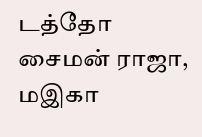டத்தோ சைமன் ராஜா, மஇகா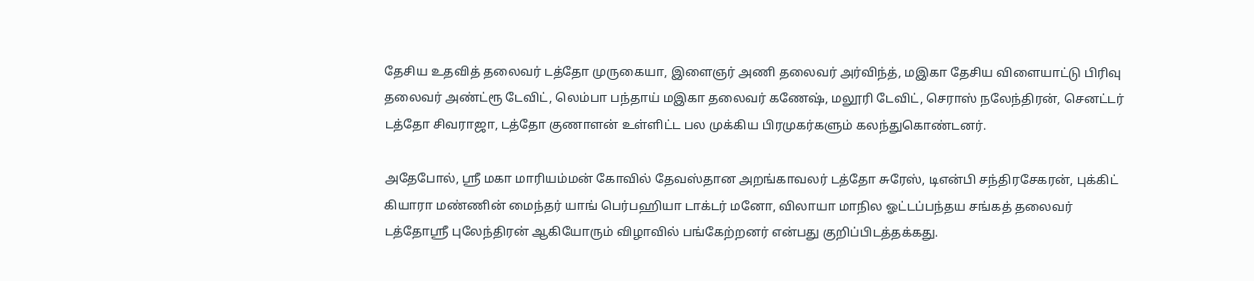தேசிய உதவித் தலைவர் டத்தோ முருகையா, இளைஞர் அணி தலைவர் அர்விந்த், மஇகா தேசிய விளையாட்டு பிரிவு தலைவர் அண்ட்ரூ டேவிட், லெம்பா பந்தாய் மஇகா தலைவர் கணேஷ், மலூரி டேவிட், செராஸ் நலேந்திரன், செனட்டர் டத்தோ சிவராஜா, டத்தோ குணாளன் உள்ளிட்ட பல முக்கிய பிரமுகர்களும் கலந்துகொண்டனர்.

அதேபோல், ஸ்ரீ மகா மாரியம்மன் கோவில் தேவஸ்தான அறங்காவலர் டத்தோ சுரேஸ், டிஎன்பி சந்திரசேகரன், புக்கிட் கியாரா மண்ணின் மைந்தர் யாங் பெர்பஹியா டாக்டர் மனோ, விலாயா மாநில ஓட்டப்பந்தய சங்கத் தலைவர் டத்தோஸ்ரீ புலேந்திரன் ஆகியோரும் விழாவில் பங்கேற்றனர் என்பது குறிப்பிடத்தக்கது.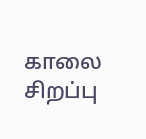காலை சிறப்பு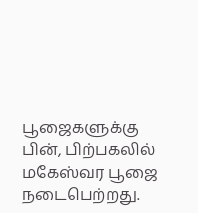பூஜைகளுக்கு பின், பிற்பகலில் மகேஸ்வர பூஜை நடைபெற்றது.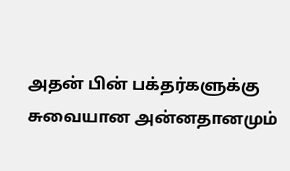அதன் பின் பக்தர்களுக்கு சுவையான அன்னதானமும்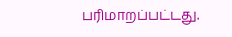பரிமாறப்பட்டது.